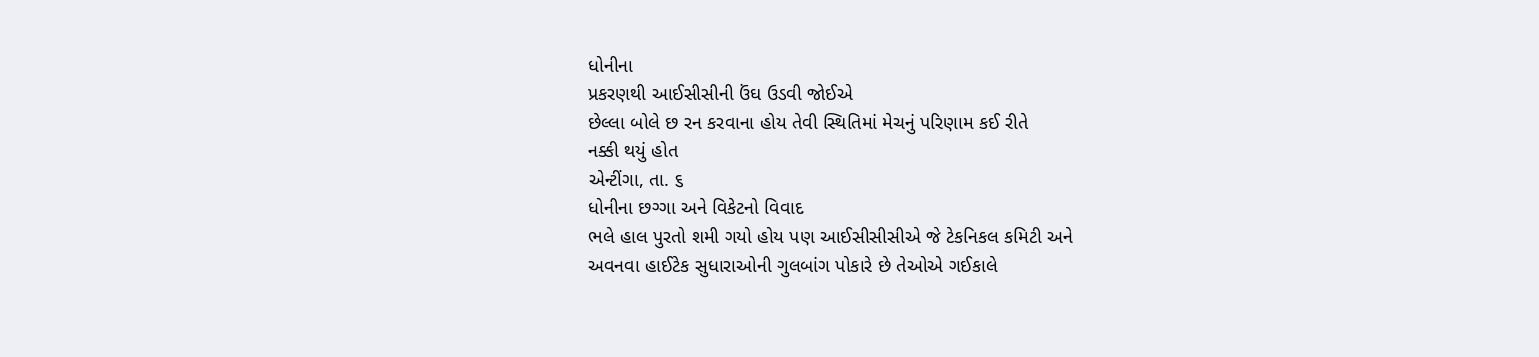ધોનીના
પ્રકરણથી આઈસીસીની ઉંઘ ઉડવી જોઈએ
છેલ્લા બોલે છ રન કરવાના હોય તેવી સ્થિતિમાં મેચનું પરિણામ કઈ રીતે
નક્કી થયું હોત
એન્ટીંગા, તા. ૬
ધોનીના છગ્ગા અને વિકેટનો વિવાદ
ભલે હાલ પુરતો શમી ગયો હોય પણ આઈસીસીસીએ જે ટેકનિકલ કમિટી અને
અવનવા હાઈટેક સુધારાઓની ગુલબાંગ પોકારે છે તેઓએ ગઈકાલે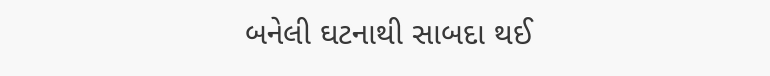બનેલી ઘટનાથી સાબદા થઈ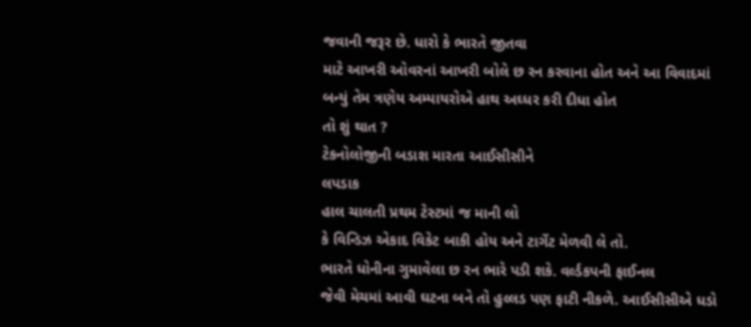જવાની જરૂર છે. ધારો કે ભારતે જીતવા
માટે આખરી ઓવરનાં આખરી બોલે છ રન કરવાના હોત અને આ વિવાદમાં
બન્યું તેમ ત્રણેય અમ્પાયરોએ હાથ અઘ્ધર કરી દીધા હોત
તો શું થાત ?
ટેકનોલોજીની બડાશ મારતા આઈસીસીને
લપડાક
હાલ ચાલતી પ્રથમ ટેસ્ટમાં જ માની લો
કે વિન્ડિઝ એકાદ વિકેટ બાકી હોય અને ટાર્ગેટ મેળવી લે તો.
ભારતે ધોનીના ગુમાવેલા છ રન ભારે પડી શકે. વર્લ્ડકપની ફાઈનલ
જેવી મેચમાં આવી ઘટના બને તો હુલ્લડ પણ ફાટી નીકળે. આઈસીસીએ ધડો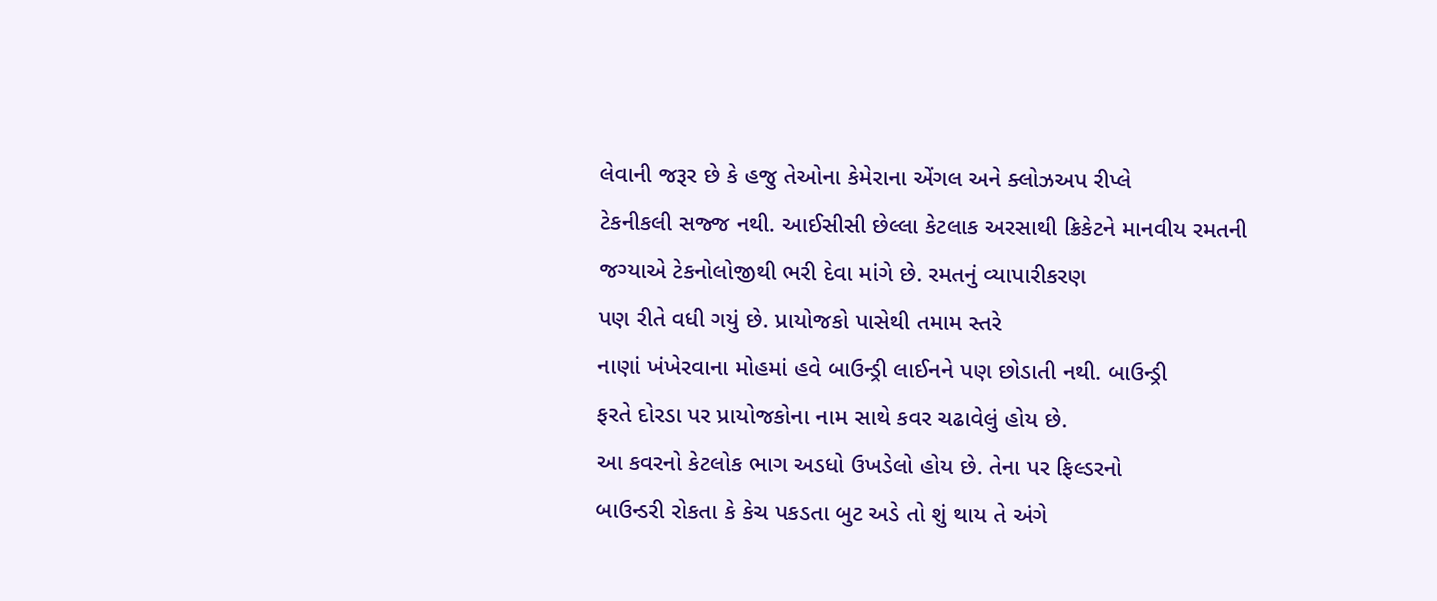લેવાની જરૂર છે કે હજુ તેઓના કેમેરાના એંગલ અને ક્લોઝઅપ રીપ્લે
ટેકનીકલી સજ્જ નથી. આઈસીસી છેલ્લા કેટલાક અરસાથી ક્રિકેટને માનવીય રમતની
જગ્યાએ ટેકનોલોજીથી ભરી દેવા માંગે છે. રમતનું વ્યાપારીકરણ
પણ રીતે વધી ગયું છે. પ્રાયોજકો પાસેથી તમામ સ્તરે
નાણાં ખંખેરવાના મોહમાં હવે બાઉન્ડ્રી લાઈનને પણ છોડાતી નથી. બાઉન્ડ્રી
ફરતે દોરડા પર પ્રાયોજકોના નામ સાથે કવર ચઢાવેલું હોય છે.
આ કવરનો કેટલોક ભાગ અડધો ઉખડેલો હોય છે. તેના પર ફિલ્ડરનો
બાઉન્ડરી રોકતા કે કેચ પકડતા બુટ અડે તો શું થાય તે અંગે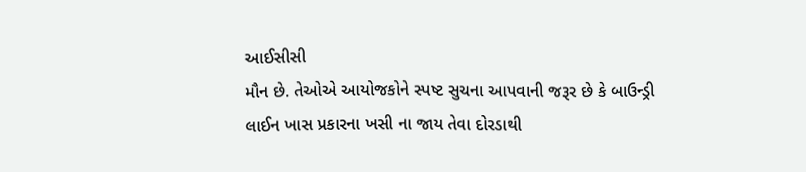આઈસીસી
મૌન છે. તેઓએ આયોજકોને સ્પષ્ટ સુચના આપવાની જરૂર છે કે બાઉન્ડ્રી
લાઈન ખાસ પ્રકારના ખસી ના જાય તેવા દોરડાથી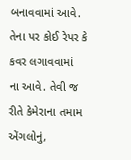બનાવવામાં આવે.
તેના પર કોઈ રેપર કે કવર લગાવવામાં
ના આવે. તેવી જ રીતે કેમેરાના તમામ એંગલોનું,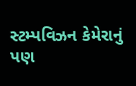સ્ટમ્પવિઝન કેમેરાનું
પણ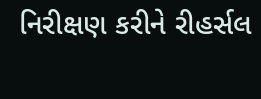નિરીક્ષણ કરીને રીહર્સલ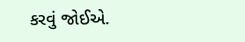કરવું જોઈએ.